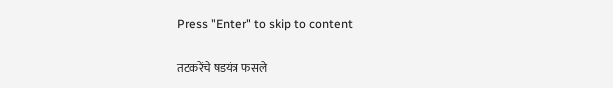Press "Enter" to skip to content

तटकरेंचे षडयंत्र फसले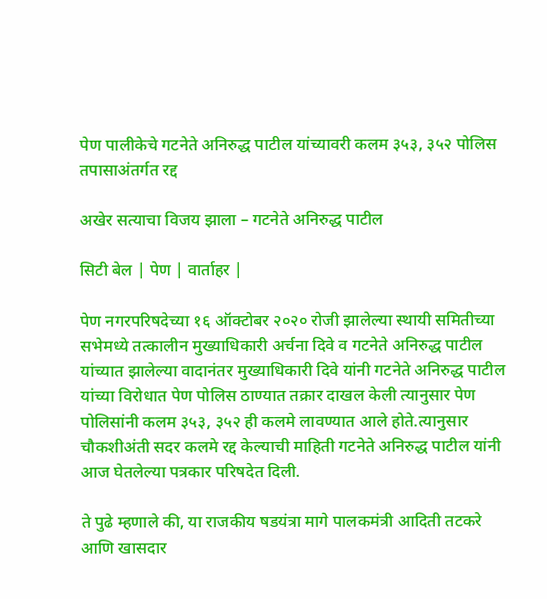पेण पालीकेचे गटनेते अनिरुद्ध पाटील यांच्यावरी कलम ३५३, ३५२ पोलिस तपासाअंतर्गत रद्द

अखेर सत्याचा विजय झाला – गटनेते अनिरुद्ध पाटील

सिटी बेल | पेण | वार्ताहर |

पेण नगरपरिषदेच्या १६ ऑक्टोबर २०२० रोजी झालेल्या स्थायी समितीच्या सभेमध्ये तत्कालीन मुख्याधिकारी अर्चना दिवे व गटनेते अनिरुद्ध पाटील यांच्यात झालेल्या वादानंतर मुख्याधिकारी दिवे यांनी गटनेते अनिरुद्ध पाटील यांच्या विरोधात पेण पोलिस ठाण्यात तक्रार दाखल केली त्यानुसार पेण पोलिसांनी कलम ३५३, ३५२ ही कलमे लावण्यात आले होते.त्यानुसार चौकशीअंती सदर कलमे रद्द केल्याची माहिती गटनेते अनिरुद्ध पाटील यांनी आज घेतलेल्या पत्रकार परिषदेत दिली.

ते पुढे म्हणाले की, या राजकीय षडयंत्रा मागे पालकमंत्री आदिती तटकरे आणि खासदार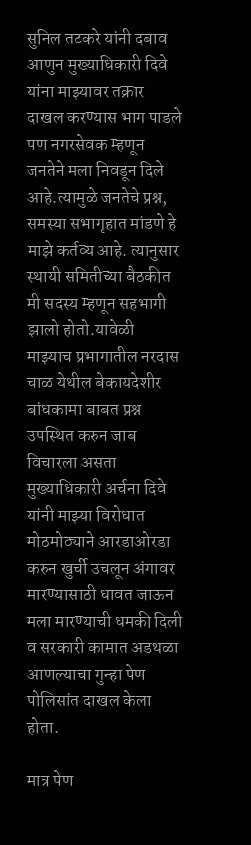सुनिल तटकरे यांनी दबाव आणुन मुख्याधिकारी दिवे यांना माझ्यावर तक्रार दाखल करण्यास भाग पाडले पण नगरसेवक म्हणून जनतेने मला निवडून दिले आहे.त्यामुळे जनतेचे प्रश्न, समस्या सभागृहात मांडणे हे माझे कर्तव्य आहे. त्यानुसार स्थायी समितीच्या बैठकीत मी सदस्य म्हणून सहभागी झालो होतो.यावेळी माझ्याच प्रभागातील नरदास चाळ येथील बेकायदेशीर बांधकामा बाबत प्रश्न उपस्थित करुन जाब विचारला असता मुख्याधिकारी अर्चना दिवे यांनी माझ्या विरोधात मोठमोठ्याने आरडाओरडा करुन खुर्ची उचलून अंगावर मारण्यासाठी धावत जाऊन मला मारण्याची धमकी दिली व सरकारी कामात अडथळा आणल्याचा गुन्हा पेण पोलिसांत दाखल केला होता.

मात्र पेण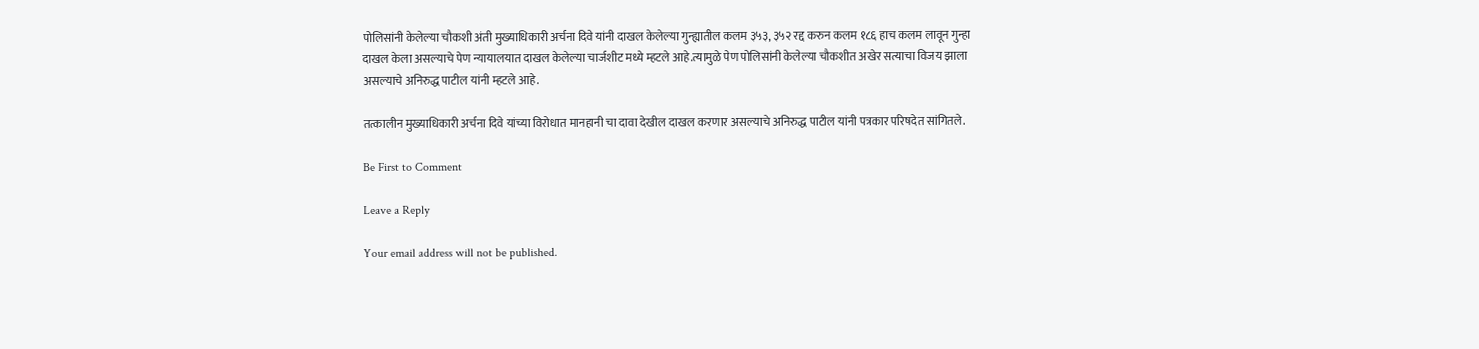पोलिसांनी केलेल्या चौकशी अंती मुख्याधिकारी अर्चना दिवे यांनी दाखल केलेल्या गुन्ह्यातील कलम ३५३, ३५२ रद्द करुन कलम १८६ हाच कलम लावून गुन्हा दाखल केला असल्याचे पेण न्यायालयात दाखल केलेल्या चार्जशीट मध्ये म्हटले आहे.त्यामुळे पेण पोलिसांनी केलेल्या चौकशीत अखेर सत्याचा विजय झाला असल्याचे अनिरुद्ध पाटील यांनी म्हटले आहे.

तत्कालीन मुख्याधिकारी अर्चना दिवे यांच्या विरोधात मानहानी चा दावा देखील दाखल करणार असल्याचे अनिरुद्ध पाटील यांनी पत्रकार परिषदेत सांगितले.

Be First to Comment

Leave a Reply

Your email address will not be published.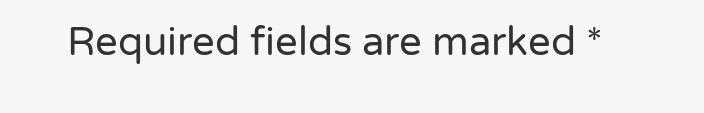Required fields are marked *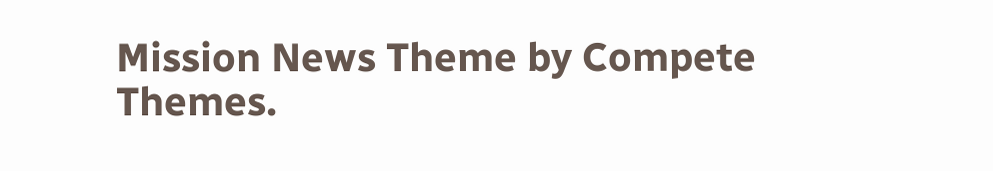Mission News Theme by Compete Themes.